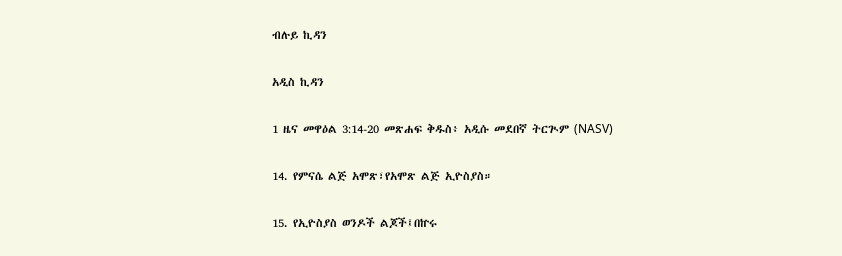ብሉይ ኪዳን

አዲስ ኪዳን

1 ዜና መዋዕል 3:14-20 መጽሐፍ ቅዱስ፥ አዲሱ መደበኛ ትርጒም (NASV)

14. የምናሴ ልጅ አሞጽ፣የአሞጽ ልጅ ኢዮስያስ።

15. የኢዮስያስ ወንዶች ልጆች፤በኵሩ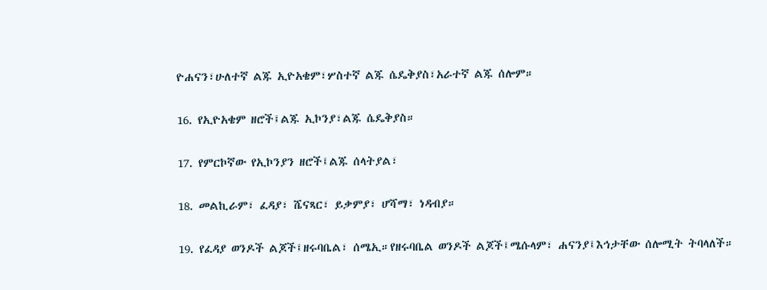ዮሐናን፣ሁለተኛ ልጁ ኢዮአቄም፣ሦስተኛ ልጁ ሴዴቅያስ፣አራተኛ ልጁ ሰሎም።

16. የኢዮአቄም ዘሮች፤ልጁ ኢኮንያ፣ልጁ ሴዴቅያስ።

17. የምርኮኛው የኢኮንያን ዘሮች፤ልጁ ሰላትያል፣

18. መልኪራም፣ ፈዳያ፣ ሼናጻር፣ ይቃምያ፣ ሆሻማ፣ ነዳብያ።

19. የፈዳያ ወንዶች ልጆች፤ዘሩባቤል፣ ሰሜኢ።የዘሩባቤል ወንዶች ልጆች፤ሜሱላም፣ ሐናንያ፤እኅታቸው ሰሎሚት ትባላለች።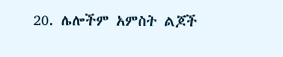20. ሌሎችም አምስት ልጆች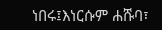ነበሩ፤እነርሱም ሐሹባ፣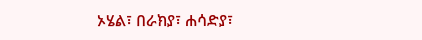ኦሄል፣ በራክያ፣ ሐሳድያ፣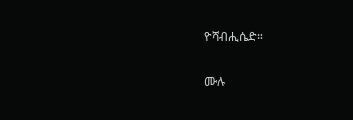ዮሻብሒሴድ።

ሙሉ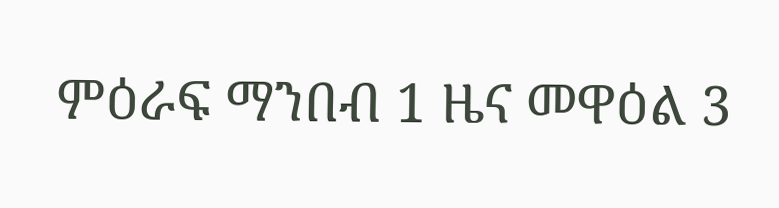ምዕራፍ ማንበብ 1 ዜና መዋዕል 3